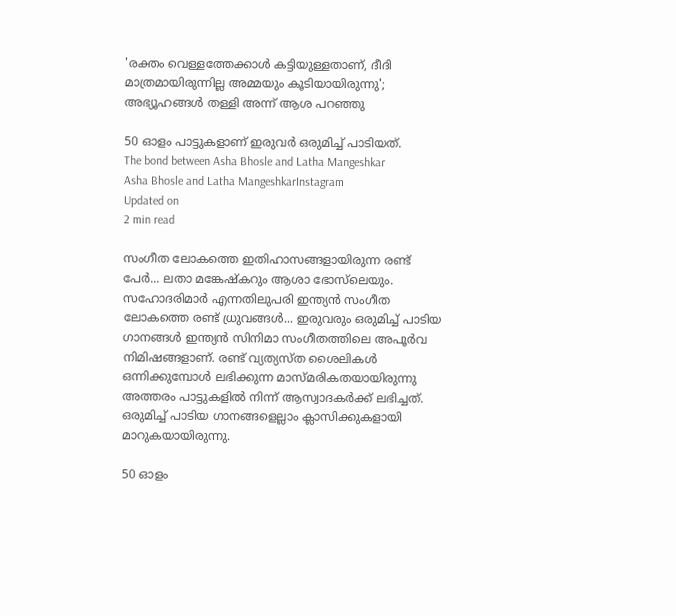'രക്തം വെള്ളത്തേക്കാള്‍ കട്ടിയുള്ളതാണ്, ദീദി മാത്രമായിരുന്നില്ല അമ്മയും കൂടിയായിരുന്നു'; അഭ്യൂഹങ്ങള്‍ തള്ളി അന്ന് ആശ പറഞ്ഞു

50 ഓളം പാട്ടുകളാണ് ഇരുവര്‍ ഒരുമിച്ച് പാടിയത്.
The bond between Asha Bhosle and Latha Mangeshkar
Asha Bhosle and Latha MangeshkarInstagram
Updated on
2 min read

സംഗീത ലോകത്തെ ഇതിഹാസങ്ങളായിരുന്ന രണ്ട് പേര്‍... ലതാ മങ്കേഷ്‌കറും ആശാ ഭോസ്‌ലെയും. സഹോദരിമാര്‍ എന്നതിലുപരി ഇന്ത്യന്‍ സംഗീത ലോകത്തെ രണ്ട് ധ്രുവങ്ങള്‍... ഇരുവരും ഒരുമിച്ച് പാടിയ ഗാനങ്ങള്‍ ഇന്ത്യന്‍ സിനിമാ സംഗീതത്തിലെ അപൂര്‍വ നിമിഷങ്ങളാണ്. രണ്ട് വ്യത്യസ്ത ശൈലികള്‍ ഒന്നിക്കുമ്പോള്‍ ലഭിക്കുന്ന മാസ്മരികതയായിരുന്നു അത്തരം പാട്ടുകളില്‍ നിന്ന് ആസ്വാദകര്‍ക്ക് ലഭിച്ചത്. ഒരുമിച്ച് പാടിയ ഗാനങ്ങളെല്ലാം ക്ലാസിക്കുകളായി മാറുകയായിരുന്നു.

50 ഓളം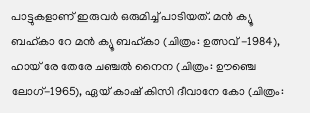പാട്ടുകളാണ് ഇരുവര്‍ ഒരുമിച്ച് പാടിയത്. മന്‍ ക്യൂ ബഹ്കാ റേ മന്‍ ക്യൂ ബഹ്കാ (ചിത്രം: ഉത്സവ് -1984), ഹായ് രേ തേരേ ചഞ്ചല്‍ നൈന (ചിത്രം: ഊഞ്ചെ ലോഗ്-1965), ഏയ് കാഷ് കിസി ദീവാനേ കോ (ചിത്രം: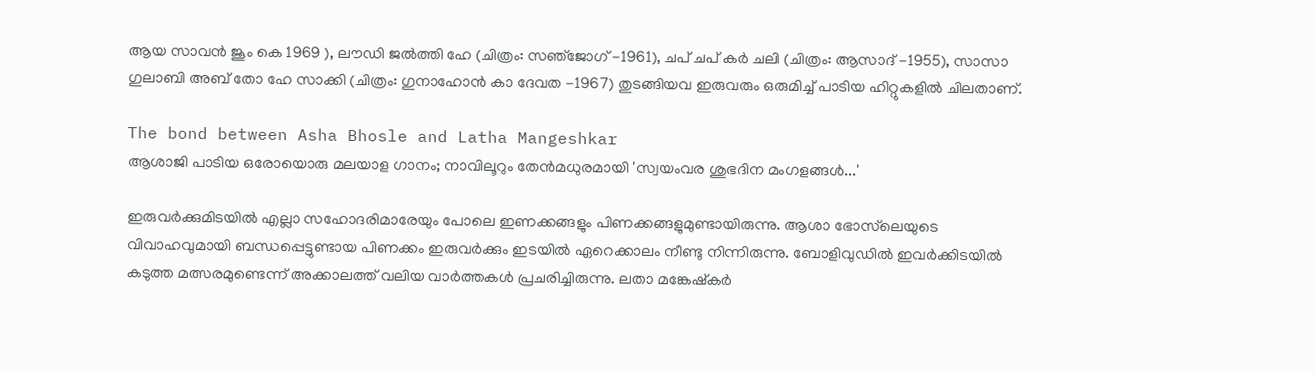ആയ സാവന്‍ ജൂം കെ 1969 ), ലൗഡി ജല്‍ത്തി ഹേ (ചിത്രം: സഞ്‌ജോഗ് -1961), ചപ് ചപ് കര്‍ ചലി (ചിത്രം: ആസാദ് -1955), സാസാ ഗുലാബി അബ് തോ ഹേ സാക്കി (ചിത്രം: ഗുനാഹോന്‍ കാ ദേവത -1967) തുടങ്ങിയവ ഇരുവരും ഒരുമിച്ച് പാടിയ ഹിറ്റുകളില്‍ ചിലതാണ്.

The bond between Asha Bhosle and Latha Mangeshkar
ആശാജി പാടിയ ഒരോയൊരു മലയാള ഗാനം; നാവിലൂറും തേൻമധുരമായി 'സ്വയംവര ശുഭദിന മംഗളങ്ങൾ...'

ഇരുവര്‍ക്കുമിടയില്‍ എല്ലാ സഹോദരിമാരേയും പോലെ ഇണക്കങ്ങളും പിണക്കങ്ങളുമുണ്ടായിരുന്നു. ആശാ ഭോസ്‌ലെയുടെ വിവാഹവുമായി ബന്ധപ്പെട്ടുണ്ടായ പിണക്കം ഇരുവര്‍ക്കും ഇടയില്‍ ഏറെക്കാലം നീണ്ടു നിന്നിരുന്നു. ബോളിവുഡില്‍ ഇവര്‍ക്കിടയില്‍ കടുത്ത മത്സരമുണ്ടെന്ന് അക്കാലത്ത് വലിയ വാര്‍ത്തകള്‍ പ്രചരിച്ചിരുന്നു. ലതാ മങ്കേഷ്‌കര്‍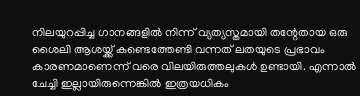നിലയുറപ്പിച്ച ഗാനങ്ങളില്‍ നിന്ന് വ്യത്യസ്തമായി തന്റേതായ ഒരു ശൈലി ആശയ്ക്ക് കണ്ടെത്തേണ്ടി വന്നത് ലതയുടെ പ്രഭാവം കാരണമാണെന്ന് വരെ വിലയിരുത്തലുകള്‍ ഉണ്ടായി. എന്നാല്‍ ചേച്ചി ഇല്ലായിരുന്നെങ്കില്‍ ഇത്രയധികം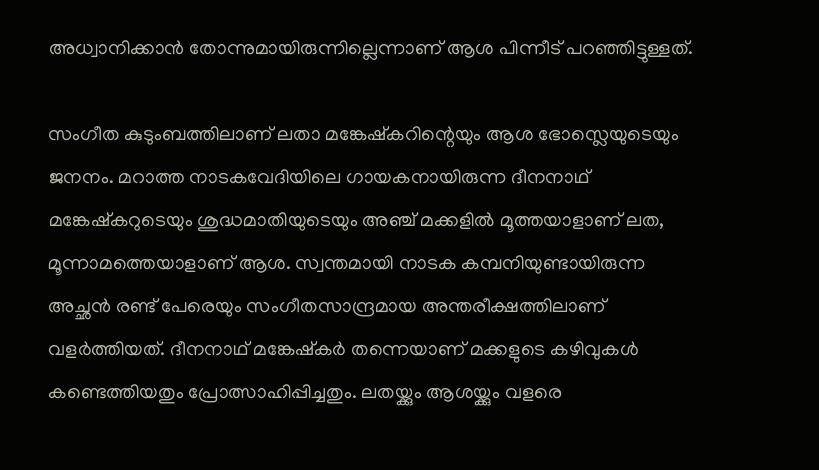അധ്വാനിക്കാന്‍ തോന്നുമായിരുന്നില്ലെന്നാണ് ആശ പിന്നീട് പറഞ്ഞിട്ടുള്ളത്.

സംഗീത കുടുംബത്തിലാണ് ലതാ മങ്കേഷ്‌കറിന്റെയും ആശ ഭോസ്ലെയുടെയും ജനനം. മറാത്ത നാടകവേദിയിലെ ഗായകനായിരുന്ന ദീനനാഥ് മങ്കേഷ്‌കറുടെയും ശുദ്ധമാതിയുടെയും അഞ്ച് മക്കളില്‍ മൂത്തയാളാണ് ലത, മൂന്നാമത്തെയാളാണ് ആശ. സ്വന്തമായി നാടക കമ്പനിയുണ്ടായിരുന്ന അച്ഛന്‍ രണ്ട് പേരെയും സംഗീതസാന്ദ്രമായ അന്തരീക്ഷത്തിലാണ് വളര്‍ത്തിയത്. ദീനനാഥ് മങ്കേഷ്‌കര്‍ തന്നെയാണ് മക്കളുടെ കഴിവുകള്‍ കണ്ടെത്തിയതും പ്രോത്സാഹിപ്പിച്ചതും. ലതയ്ക്കും ആശയ്ക്കും വളരെ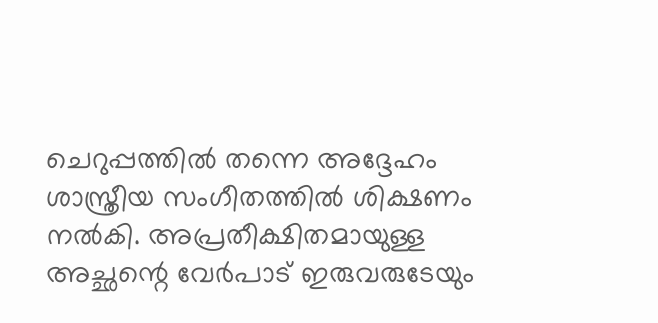ചെറുപ്പത്തില്‍ തന്നെ അദ്ദേഹം ശാസ്ത്രീയ സംഗീതത്തില്‍ ശിക്ഷണം നല്‍കി. അപ്രതീക്ഷിതമായുള്ള അച്ഛന്റെ വേര്‍പാട് ഇരുവരുടേയും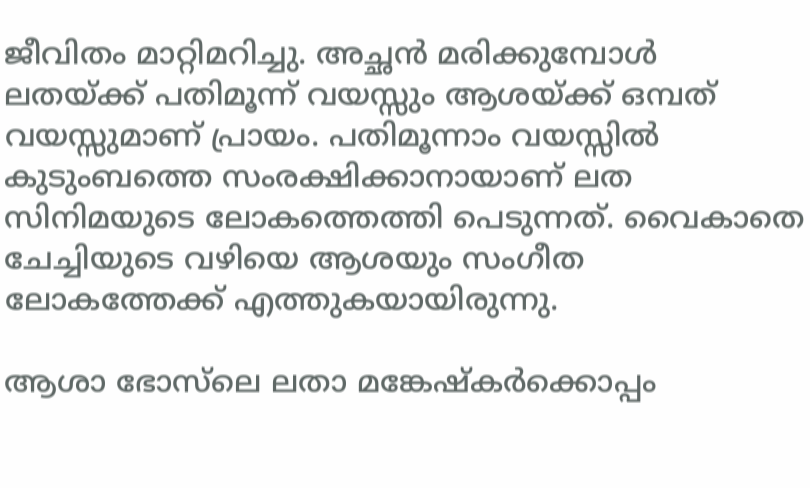ജീവിതം മാറ്റിമറിച്ചു. അച്ഛന്‍ മരിക്കുമ്പോള്‍ ലതയ്ക്ക് പതിമൂന്ന് വയസ്സും ആശയ്ക്ക് ഒമ്പത് വയസ്സുമാണ് പ്രായം. പതിമൂന്നാം വയസ്സില്‍ കുടുംബത്തെ സംരക്ഷിക്കാനായാണ് ലത സിനിമയുടെ ലോകത്തെത്തി പെടുന്നത്. വൈകാതെ ചേച്ചിയുടെ വഴിയെ ആശയും സംഗീത ലോകത്തേക്ക് എത്തുകയായിരുന്നു.

ആശാ ഭോസ്‌ലെ ലതാ മങ്കേഷ്‌കര്‍ക്കൊപ്പം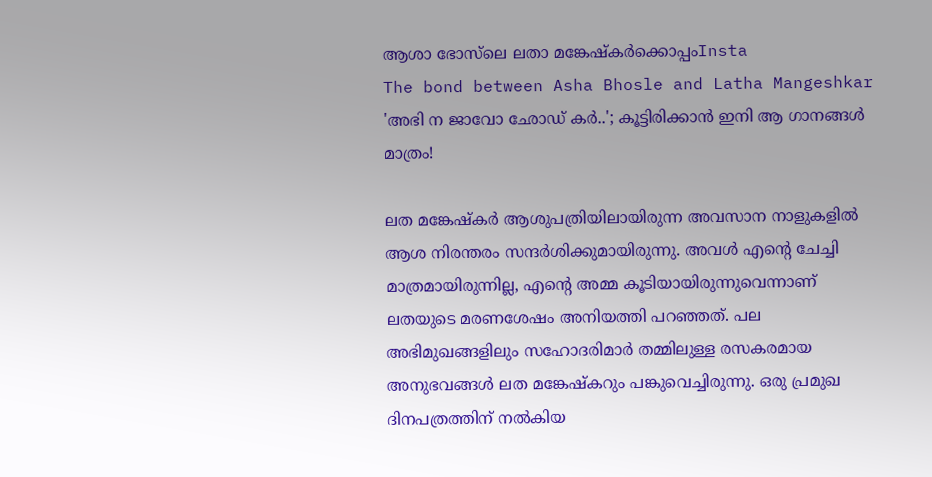ആശാ ഭോസ്‌ലെ ലതാ മങ്കേഷ്‌കര്‍ക്കൊപ്പംInsta
The bond between Asha Bhosle and Latha Mangeshkar
'അഭി ന ജാവോ ഛോഡ് കര്‍..'; കൂട്ടിരിക്കാന്‍ ഇനി ആ ഗാനങ്ങള്‍ മാത്രം!

ലത മങ്കേഷ്‌കര്‍ ആശുപത്രിയിലായിരുന്ന അവസാന നാളുകളില്‍ ആശ നിരന്തരം സന്ദര്‍ശിക്കുമായിരുന്നു. അവള്‍ എന്റെ ചേച്ചി മാത്രമായിരുന്നില്ല, എന്റെ അമ്മ കൂടിയായിരുന്നുവെന്നാണ് ലതയുടെ മരണശേഷം അനിയത്തി പറഞ്ഞത്. പല അഭിമുഖങ്ങളിലും സഹോദരിമാര്‍ തമ്മിലുള്ള രസകരമായ അനുഭവങ്ങള്‍ ലത മങ്കേഷ്‌കറും പങ്കുവെച്ചിരുന്നു. ഒരു പ്രമുഖ ദിനപത്രത്തിന് നല്‍കിയ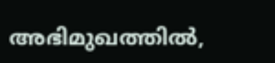അഭിമുഖത്തില്‍,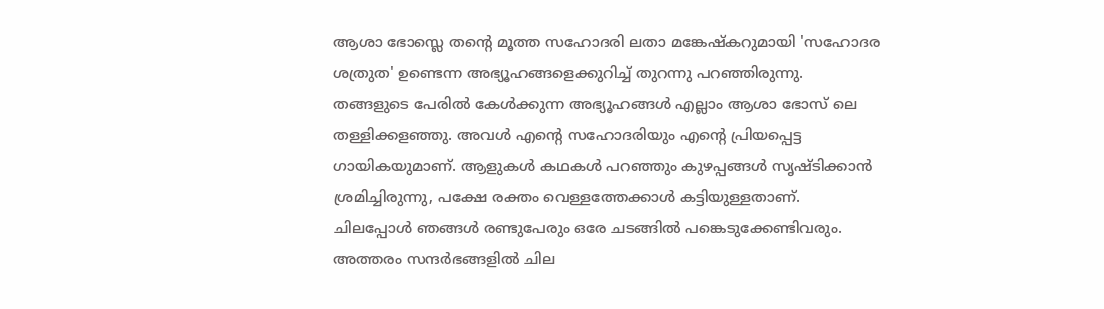ആശാ ഭോസ്ലെ തന്റെ മൂത്ത സഹോദരി ലതാ മങ്കേഷ്‌കറുമായി 'സഹോദര ശത്രുത' ഉണ്ടെന്ന അഭ്യൂഹങ്ങളെക്കുറിച്ച് തുറന്നു പറഞ്ഞിരുന്നു. തങ്ങളുടെ പേരില്‍ കേള്‍ക്കുന്ന അഭ്യൂഹങ്ങള്‍ എല്ലാം ആശാ ഭോസ് ലെ തള്ളിക്കളഞ്ഞു. അവള്‍ എന്റെ സഹോദരിയും എന്റെ പ്രിയപ്പെട്ട ഗായികയുമാണ്. ആളുകള്‍ കഥകള്‍ പറഞ്ഞും കുഴപ്പങ്ങള്‍ സൃഷ്ടിക്കാന്‍ ശ്രമിച്ചിരുന്നു, പക്ഷേ രക്തം വെള്ളത്തേക്കാള്‍ കട്ടിയുള്ളതാണ്. ചിലപ്പോള്‍ ഞങ്ങള്‍ രണ്ടുപേരും ഒരേ ചടങ്ങില്‍ പങ്കെടുക്കേണ്ടിവരും. അത്തരം സന്ദര്‍ഭങ്ങളില്‍ ചില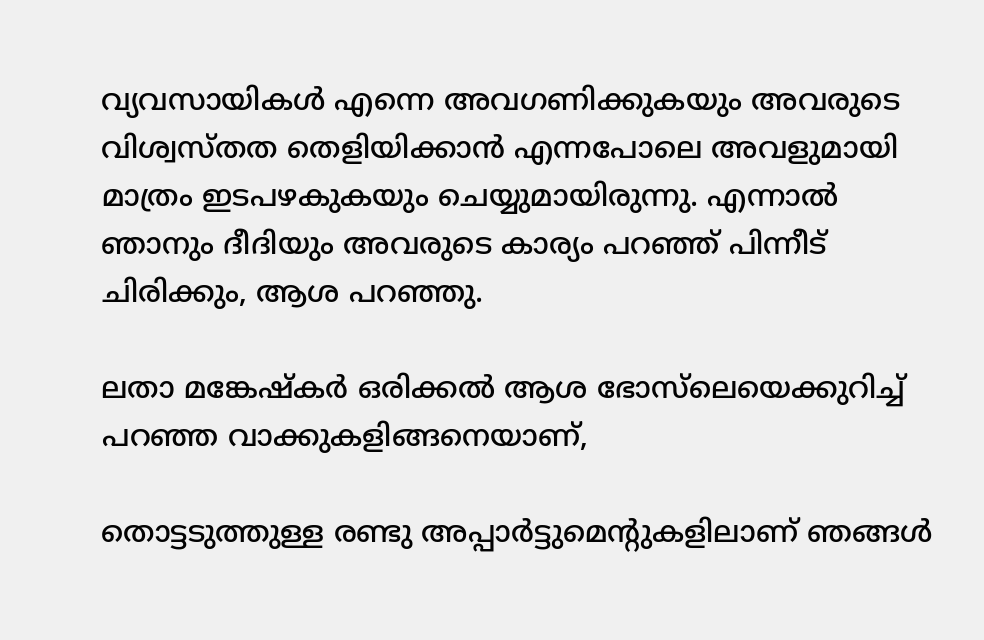വ്യവസായികള്‍ എന്നെ അവഗണിക്കുകയും അവരുടെ വിശ്വസ്തത തെളിയിക്കാന്‍ എന്നപോലെ അവളുമായി മാത്രം ഇടപഴകുകയും ചെയ്യുമായിരുന്നു. എന്നാല്‍ ഞാനും ദീദിയും അവരുടെ കാര്യം പറഞ്ഞ് പിന്നീട് ചിരിക്കും, ആശ പറഞ്ഞു.

ലതാ മങ്കേഷ്‌കര്‍ ഒരിക്കല്‍ ആശ ഭോസ്‌ലെയെക്കുറിച്ച് പറഞ്ഞ വാക്കുകളിങ്ങനെയാണ്,

തൊട്ടടുത്തുള്ള രണ്ടു അപ്പാര്‍ട്ടുമെന്റുകളിലാണ് ഞങ്ങള്‍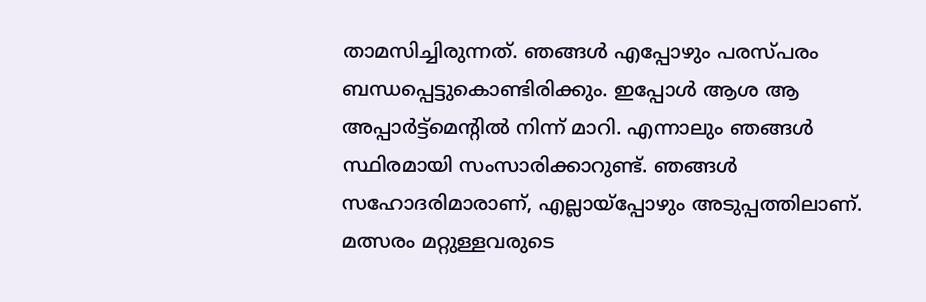താമസിച്ചിരുന്നത്. ഞങ്ങള്‍ എപ്പോഴും പരസ്പരം ബന്ധപ്പെട്ടുകൊണ്ടിരിക്കും. ഇപ്പോള്‍ ആശ ആ അപ്പാര്‍ട്ട്‌മെന്റില്‍ നിന്ന് മാറി. എന്നാലും ഞങ്ങള്‍ സ്ഥിരമായി സംസാരിക്കാറുണ്ട്. ഞങ്ങള്‍ സഹോദരിമാരാണ്, എല്ലായ്പ്പോഴും അടുപ്പത്തിലാണ്. മത്സരം മറ്റുള്ളവരുടെ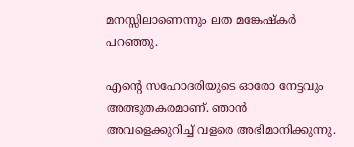മനസ്സിലാണെന്നും ലത മങ്കേഷ്‌കര്‍ പറഞ്ഞു.

എന്റെ സഹോദരിയുടെ ഓരോ നേട്ടവും അത്ഭുതകരമാണ്. ഞാന്‍ അവളെക്കുറിച്ച് വളരെ അഭിമാനിക്കുന്നു.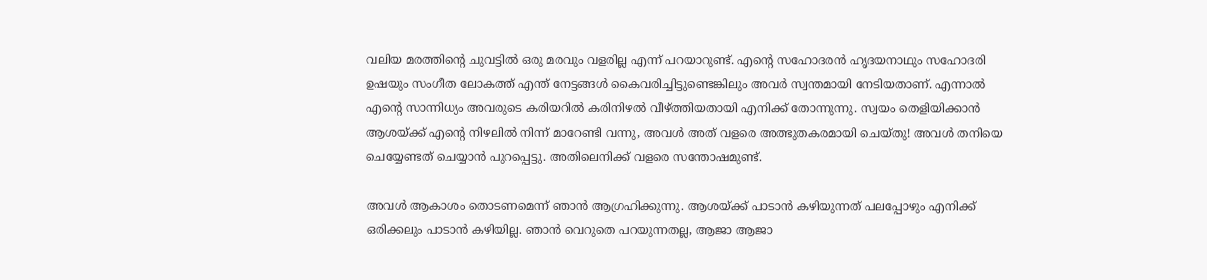വലിയ മരത്തിന്റെ ചുവട്ടില്‍ ഒരു മരവും വളരില്ല എന്ന് പറയാറുണ്ട്. എന്റെ സഹോദരന്‍ ഹൃദയനാഥും സഹോദരി ഉഷയും സംഗീത ലോകത്ത് എന്ത് നേട്ടങ്ങള്‍ കൈവരിച്ചിട്ടുണ്ടെങ്കിലും അവര്‍ സ്വന്തമായി നേടിയതാണ്. എന്നാല്‍ എന്റെ സാന്നിധ്യം അവരുടെ കരിയറില്‍ കരിനിഴല്‍ വീഴ്ത്തിയതായി എനിക്ക് തോന്നുന്നു. സ്വയം തെളിയിക്കാന്‍ ആശയ്ക്ക് എന്റെ നിഴലില്‍ നിന്ന് മാറേണ്ടി വന്നു, അവള്‍ അത് വളരെ അത്ഭുതകരമായി ചെയ്തു! അവള്‍ തനിയെ ചെയ്യേണ്ടത് ചെയ്യാന്‍ പുറപ്പെട്ടു. അതിലെനിക്ക് വളരെ സന്തോഷമുണ്ട്.

അവള്‍ ആകാശം തൊടണമെന്ന് ഞാന്‍ ആഗ്രഹിക്കുന്നു. ആശയ്ക്ക് പാടാന്‍ കഴിയുന്നത് പലപ്പോഴും എനിക്ക് ഒരിക്കലും പാടാന്‍ കഴിയില്ല. ഞാന്‍ വെറുതെ പറയുന്നതല്ല, ആജാ ആജാ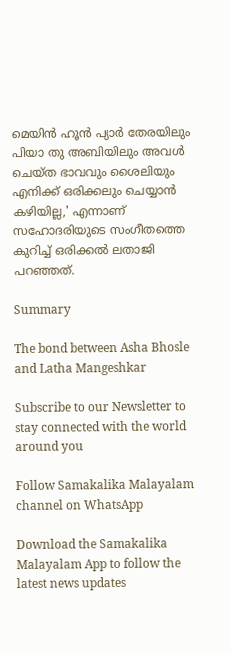മെയിന്‍ ഹൂന്‍ പ്യാര്‍ തേരയിലും പിയാ തു അബിയിലും അവള്‍ ചെയ്ത ഭാവവും ശൈലിയും എനിക്ക് ഒരിക്കലും ചെയ്യാന്‍ കഴിയില്ല,' എന്നാണ് സഹോദരിയുടെ സംഗീതത്തെ കുറിച്ച് ഒരിക്കല്‍ ലതാജി പറഞ്ഞത്.

Summary

The bond between Asha Bhosle and Latha Mangeshkar

Subscribe to our Newsletter to stay connected with the world around you

Follow Samakalika Malayalam channel on WhatsApp

Download the Samakalika Malayalam App to follow the latest news updates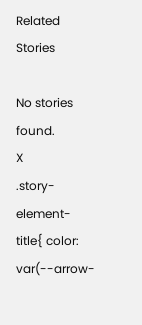Related Stories

No stories found.
X
.story-element-title{ color: var(--arrow-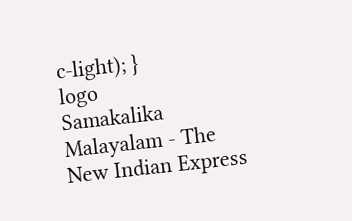c-light); }
logo
Samakalika Malayalam - The New Indian Express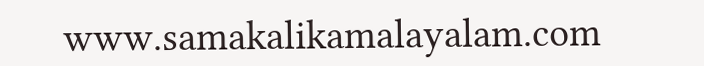www.samakalikamalayalam.com